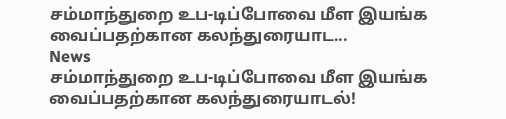சம்மாந்துறை உப-டிப்போவை மீள இயங்க வைப்பதற்கான கலந்துரையாட...
News
சம்மாந்துறை உப-டிப்போவை மீள இயங்க வைப்பதற்கான கலந்துரையாடல்!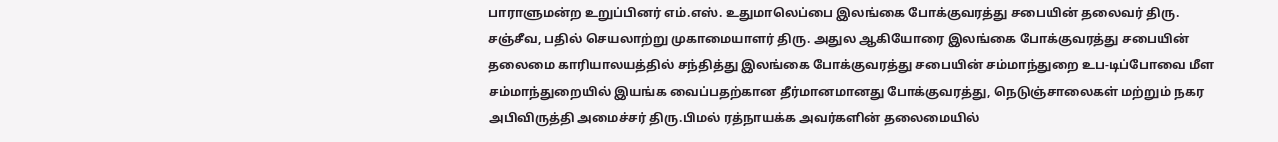பாராளுமன்ற உறுப்பினர் எம்.எஸ். உதுமாலெப்பை இலங்கை போக்குவரத்து சபையின் தலைவர் திரு. சஞ்சீவ, பதில் செயலாற்று முகாமையாளர் திரு. அதுல ஆகியோரை இலங்கை போக்குவரத்து சபையின் தலைமை காரியாலயத்தில் சந்தித்து இலங்கை போக்குவரத்து சபையின் சம்மாந்துறை உப-டிப்போவை மீள சம்மாந்துறையில் இயங்க வைப்பதற்கான தீர்மானமானது போக்குவரத்து, நெடுஞ்சாலைகள் மற்றும் நகர அபிவிருத்தி அமைச்சர் திரு.பிமல் ரத்நாயக்க அவர்களின் தலைமையில்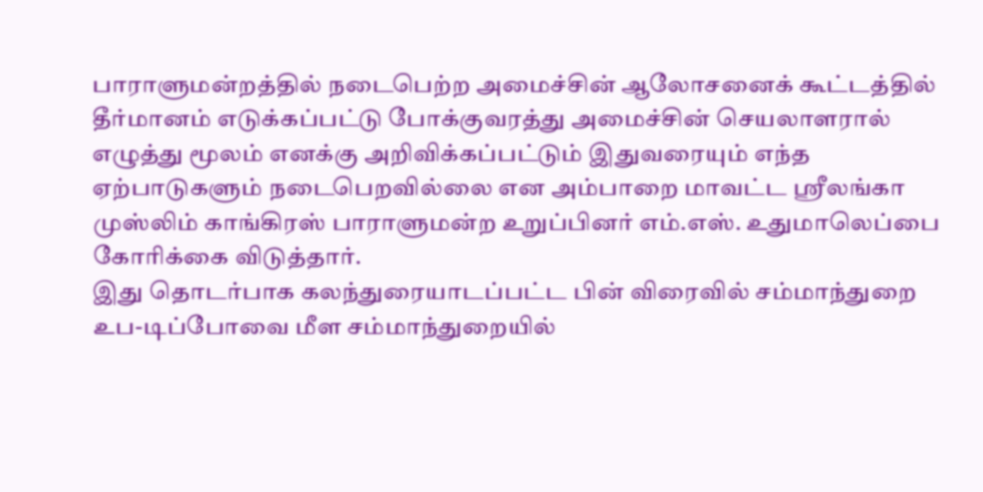பாராளுமன்றத்தில் நடைபெற்ற அமைச்சின் ஆலோசனைக் கூட்டத்தில் தீர்மானம் எடுக்கப்பட்டு போக்குவரத்து அமைச்சின் செயலாளரால் எழுத்து மூலம் எனக்கு அறிவிக்கப்பட்டும் இதுவரையும் எந்த ஏற்பாடுகளும் நடைபெறவில்லை என அம்பாறை மாவட்ட ஶ்ரீலங்கா முஸ்லிம் காங்கிரஸ் பாராளுமன்ற உறுப்பினர் எம்.எஸ். உதுமாலெப்பை கோரிக்கை விடுத்தார்.
இது தொடர்பாக கலந்துரையாடப்பட்ட பின் விரைவில் சம்மாந்துறை உப-டிப்போவை மீள சம்மாந்துறையில்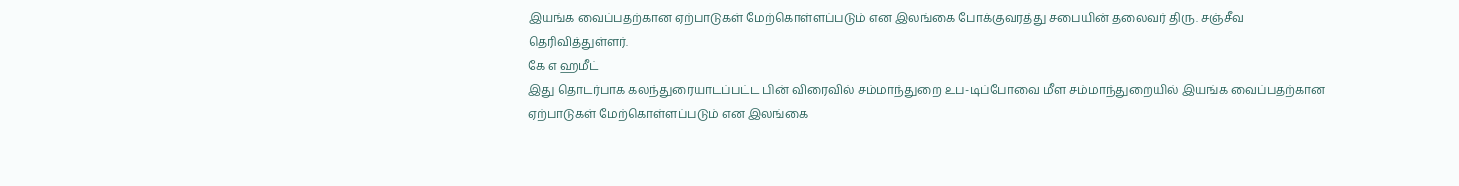இயங்க வைப்பதற்கான ஏற்பாடுகள் மேற்கொள்ளப்படும் என இலங்கை போக்குவரத்து சபையின் தலைவர் திரு. சஞ்சீவ தெரிவித்துள்ளர்.
கே எ ஹமீட்
இது தொடர்பாக கலந்துரையாடப்பட்ட பின் விரைவில் சம்மாந்துறை உப-டிப்போவை மீள சம்மாந்துறையில் இயங்க வைப்பதற்கான ஏற்பாடுகள் மேற்கொள்ளப்படும் என இலங்கை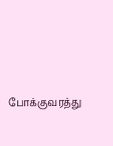போக்குவரத்து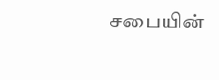சபையின்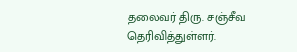தலைவர் திரு. சஞ்சீவ தெரிவித்துள்ளர்.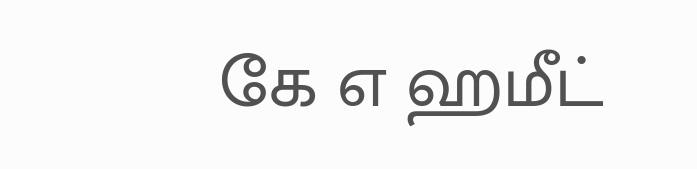கே எ ஹமீட்